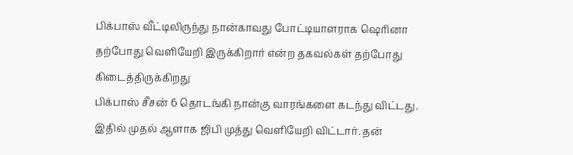பிக்பாஸ் வீட்டிலிருந்து நான்காவது போட்டியாளராக ஷெரினா தற்போது வெளியேறி இருக்கிறார் என்ற தகவல்கள் தற்போது கிடைத்திருக்கிறது
பிக்பாஸ் சீசன் 6 தொடங்கி நான்கு வாரங்களை கடந்து விட்டது. இதில் முதல் ஆளாக ஜிபி முத்து வெளியேறி விட்டார். தன்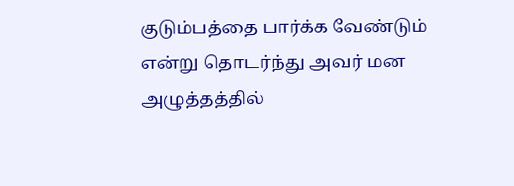குடும்பத்தை பார்க்க வேண்டும் என்று தொடர்ந்து அவர் மன அழுத்தத்தில்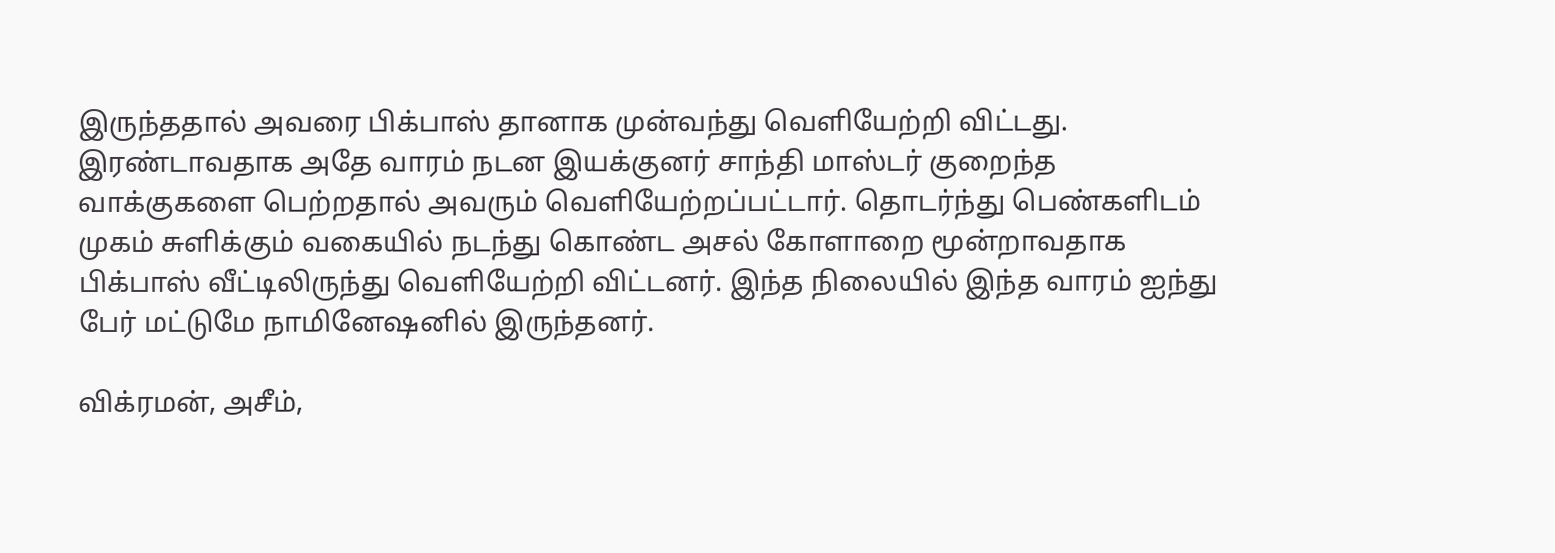இருந்ததால் அவரை பிக்பாஸ் தானாக முன்வந்து வெளியேற்றி விட்டது. இரண்டாவதாக அதே வாரம் நடன இயக்குனர் சாந்தி மாஸ்டர் குறைந்த வாக்குகளை பெற்றதால் அவரும் வெளியேற்றப்பட்டார். தொடர்ந்து பெண்களிடம் முகம் சுளிக்கும் வகையில் நடந்து கொண்ட அசல் கோளாறை மூன்றாவதாக பிக்பாஸ் வீட்டிலிருந்து வெளியேற்றி விட்டனர். இந்த நிலையில் இந்த வாரம் ஐந்து பேர் மட்டுமே நாமினேஷனில் இருந்தனர்.

விக்ரமன், அசீம்,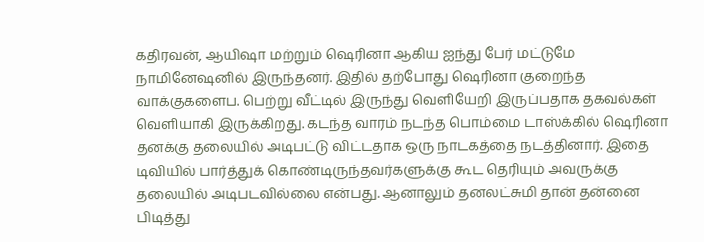கதிரவன், ஆயிஷா மற்றும் ஷெரினா ஆகிய ஐந்து பேர் மட்டுமே நாமினேஷனில் இருந்தனர். இதில் தற்போது ஷெரினா குறைந்த வாக்குகளைப. பெற்று வீட்டில் இருந்து வெளியேறி இருப்பதாக தகவல்கள் வெளியாகி இருக்கிறது. கடந்த வாரம் நடந்த பொம்மை டாஸ்க்கில் ஷெரினா தனக்கு தலையில் அடிபட்டு விட்டதாக ஒரு நாடகத்தை நடத்தினார். இதை டிவியில் பார்த்துக் கொண்டிருந்தவர்களுக்கு கூட தெரியும் அவருக்கு தலையில் அடிபடவில்லை என்பது. ஆனாலும் தனலட்சுமி தான் தன்னை பிடித்து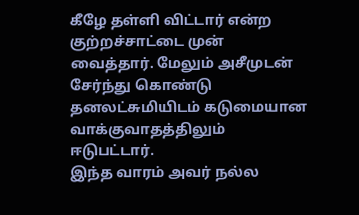கீழே தள்ளி விட்டார் என்ற குற்றச்சாட்டை முன் வைத்தார். மேலும் அசீமுடன் சேர்ந்து கொண்டு தனலட்சுமியிடம் கடுமையான வாக்குவாதத்திலும் ஈடுபட்டார்.
இந்த வாரம் அவர் நல்ல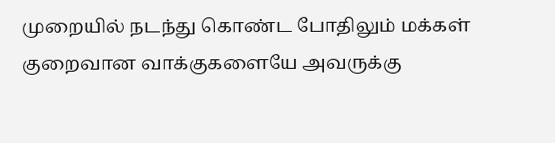முறையில் நடந்து கொண்ட போதிலும் மக்கள் குறைவான வாக்குகளையே அவருக்கு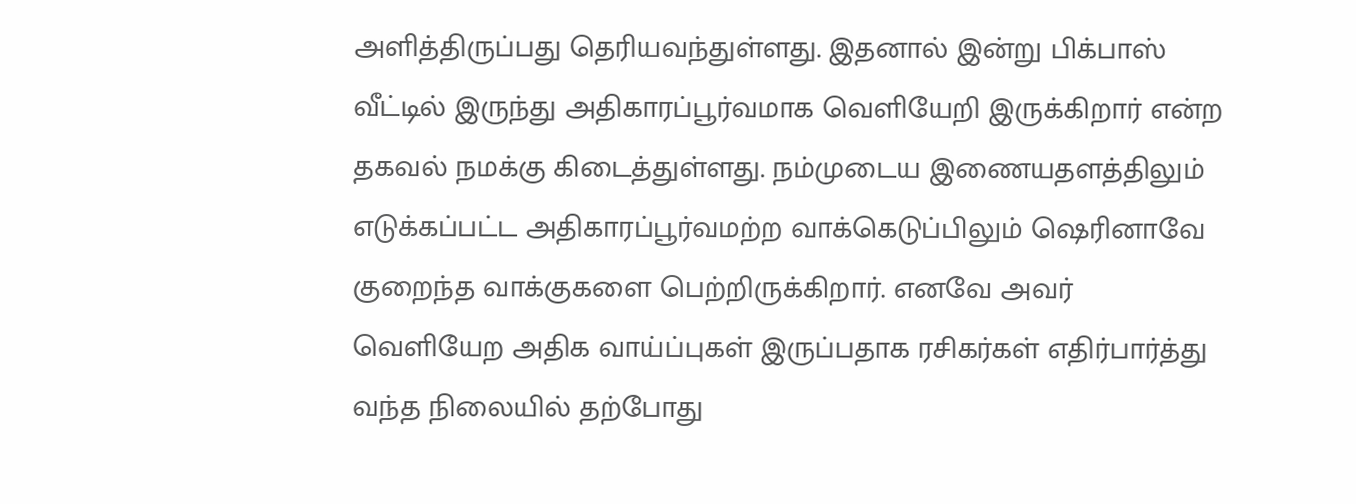அளித்திருப்பது தெரியவந்துள்ளது. இதனால் இன்று பிக்பாஸ் வீட்டில் இருந்து அதிகாரப்பூர்வமாக வெளியேறி இருக்கிறார் என்ற தகவல் நமக்கு கிடைத்துள்ளது. நம்முடைய இணையதளத்திலும் எடுக்கப்பட்ட அதிகாரப்பூர்வமற்ற வாக்கெடுப்பிலும் ஷெரினாவே குறைந்த வாக்குகளை பெற்றிருக்கிறார். எனவே அவர் வெளியேற அதிக வாய்ப்புகள் இருப்பதாக ரசிகர்கள் எதிர்பார்த்து வந்த நிலையில் தற்போது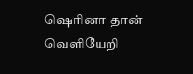ஷெரினா தான் வெளியேறி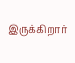இருக்கிறார்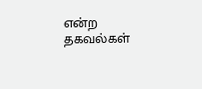என்ற தகவல்கள்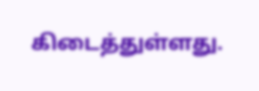கிடைத்துள்ளது.